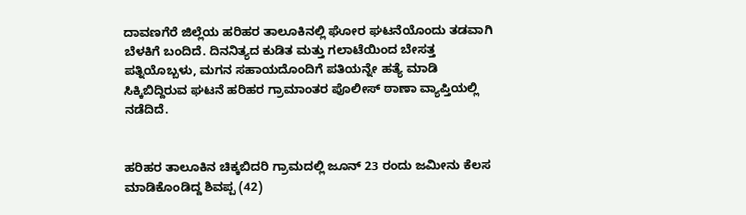ದಾವಣಗೆರೆ ಜಿಲ್ಲೆಯ ಹರಿಹರ ತಾಲೂಕಿನಲ್ಲಿ ಘೋರ ಘಟನೆಯೊಂದು ತಡವಾಗಿ ಬೆಳಕಿಗೆ ಬಂದಿದೆ. ದಿನನಿತ್ಯದ ಕುಡಿತ ಮತ್ತು ಗಲಾಟೆಯಿಂದ ಬೇಸತ್ತ ಪತ್ನಿಯೊಬ್ಬಳು, ಮಗನ ಸಹಾಯದೊಂದಿಗೆ ಪತಿಯನ್ನೇ ಹತ್ಯೆ ಮಾಡಿ ಸಿಕ್ಕಿಬಿದ್ದಿರುವ ಘಟನೆ ಹರಿಹರ ಗ್ರಾಮಾಂತರ ಪೊಲೀಸ್ ಠಾಣಾ ವ್ಯಾಪ್ತಿಯಲ್ಲಿ ನಡೆದಿದೆ.


ಹರಿಹರ ತಾಲೂಕಿನ ಚಿಕ್ಕಬಿದರಿ ಗ್ರಾಮದಲ್ಲಿ ಜೂನ್ 23 ರಂದು ಜಮೀನು ಕೆಲಸ ಮಾಡಿಕೊಂಡಿದ್ದ ಶಿವಪ್ಪ (42)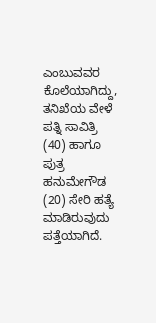ಎಂಬುವವರ ಕೊಲೆಯಾಗಿದ್ದು, ತನಿಖೆಯ ವೇಳೆ ಪತ್ನಿ ಸಾವಿತ್ರಿ (40) ಹಾಗೂ ಪುತ್ರ ಹನುಮೇಗೌಡ (20) ಸೇರಿ ಹತ್ಯೆ ಮಾಡಿರುವುದು ಪತ್ತೆಯಾಗಿದೆ.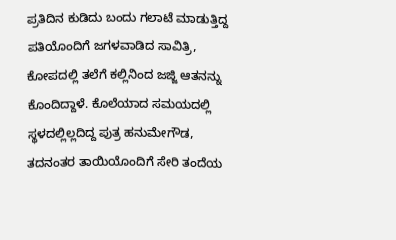ಪ್ರತಿದಿನ ಕುಡಿದು ಬಂದು ಗಲಾಟೆ ಮಾಡುತ್ತಿದ್ದ ಪತಿಯೊಂದಿಗೆ ಜಗಳವಾಡಿದ ಸಾವಿತ್ರಿ, ಕೋಪದಲ್ಲಿ ತಲೆಗೆ ಕಲ್ಲಿನಿಂದ ಜಜ್ಜಿ ಆತನನ್ನು ಕೊಂದಿದ್ದಾಳೆ. ಕೊಲೆಯಾದ ಸಮಯದಲ್ಲಿ ಸ್ಥಳದಲ್ಲಿಲ್ಲದಿದ್ದ ಪುತ್ರ ಹನುಮೇಗೌಡ, ತದನಂತರ ತಾಯಿಯೊಂದಿಗೆ ಸೇರಿ ತಂದೆಯ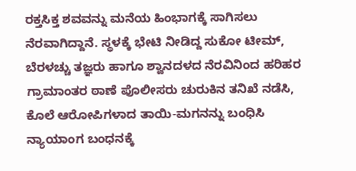ರಕ್ತಸಿಕ್ತ ಶವವನ್ನು ಮನೆಯ ಹಿಂಭಾಗಕ್ಕೆ ಸಾಗಿಸಲು ನೆರವಾಗಿದ್ದಾನೆ. ಸ್ಥಳಕ್ಕೆ ಭೇಟಿ ನೀಡಿದ್ದ ಸುಕೋ ಟೀಮ್, ಬೆರಳಚ್ಚು ತಜ್ಞರು ಹಾಗೂ ಶ್ವಾನದಳದ ನೆರವಿನಿಂದ ಹರಿಹರ ಗ್ರಾಮಾಂತರ ಠಾಣೆ ಪೊಲೀಸರು ಚುರುಕಿನ ತನಿಖೆ ನಡೆಸಿ, ಕೊಲೆ ಆರೋಪಿಗಳಾದ ತಾಯಿ-ಮಗನನ್ನು ಬಂಧಿಸಿ ನ್ಯಾಯಾಂಗ ಬಂಧನಕ್ಕೆ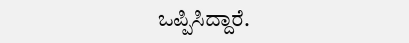ಒಪ್ಪಿಸಿದ್ದಾರೆ.